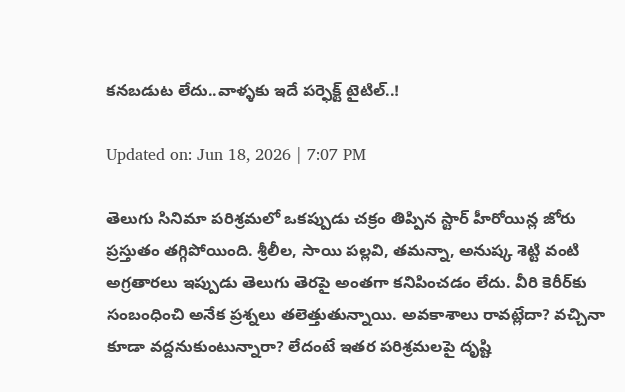కనబడుట లేదు..వాళ్ళకు ఇదే పర్ఫెక్ట్ టైటిల్..!

Updated on: Jun 18, 2026 | 7:07 PM

తెలుగు సినిమా పరిశ్రమలో ఒకప్పుడు చక్రం తిప్పిన స్టార్ హీరోయిన్ల జోరు ప్రస్తుతం తగ్గిపోయింది. శ్రీలీల, సాయి పల్లవి, తమన్నా, అనుష్క శెట్టి వంటి అగ్రతారలు ఇప్పుడు తెలుగు తెరపై అంతగా కనిపించడం లేదు. వీరి కెరీర్‌కు సంబంధించి అనేక ప్రశ్నలు తలెత్తుతున్నాయి. అవకాశాలు రావట్లేదా? వచ్చినా కూడా వద్దనుకుంటున్నారా? లేదంటే ఇతర పరిశ్రమలపై దృష్టి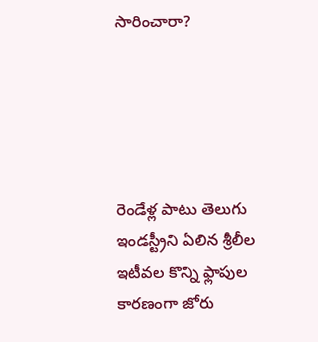సారించారా?





రెండేళ్ల పాటు తెలుగు ఇండస్ట్రీని ఏలిన శ్రీలీల ఇటీవల కొన్ని ఫ్లాపుల కారణంగా జోరు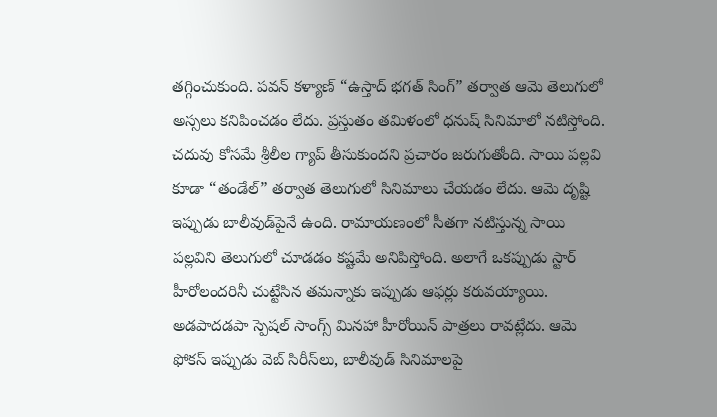తగ్గించుకుంది. పవన్ కళ్యాణ్ “ఉస్తాద్ భగత్ సింగ్” తర్వాత ఆమె తెలుగులో అస్సలు కనిపించడం లేదు. ప్రస్తుతం తమిళంలో ధనుష్ సినిమాలో నటిస్తోంది. చదువు కోసమే శ్రీలీల గ్యాప్ తీసుకుందని ప్రచారం జరుగుతోంది. సాయి పల్లవి కూడా “తండేల్” తర్వాత తెలుగులో సినిమాలు చేయడం లేదు. ఆమె దృష్టి ఇప్పుడు బాలీవుడ్‌పైనే ఉంది. రామాయణంలో సీతగా నటిస్తున్న సాయి పల్లవిని తెలుగులో చూడడం కష్టమే అనిపిస్తోంది. అలాగే ఒకప్పుడు స్టార్ హీరోలందరినీ చుట్టేసిన తమన్నాకు ఇప్పుడు ఆఫర్లు కరువయ్యాయి. అడపాదడపా స్పెషల్ సాంగ్స్ మినహా హీరోయిన్ పాత్రలు రావట్లేదు. ఆమె ఫోకస్ ఇప్పుడు వెబ్ సిరీస్‌లు, బాలీవుడ్ సినిమాలపై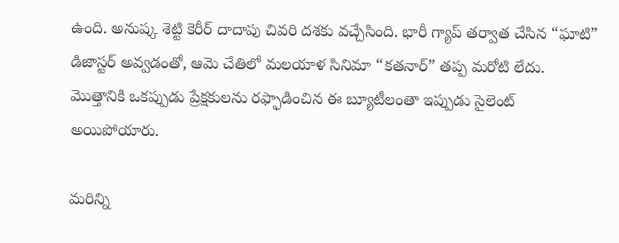ఉంది. అనుష్క శెట్టి కెరీర్ దాదాపు చివరి దశకు వచ్చేసింది. భారీ గ్యాప్ తర్వాత చేసిన “ఘాటి” డిజాస్టర్ అవ్వడంతో, ఆమె చేతిలో మలయాళ సినిమా “కతనార్” తప్ప మరోటి లేదు. మొత్తానికి ఒకప్పుడు ప్రేక్షకులను రఫ్ఫాడించిన ఈ బ్యూటీలంతా ఇప్పుడు సైలెంట్ అయిపోయారు.

మరిన్ని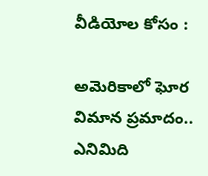వీడియోల కోసం :

అమెరికాలో ఘోర విమాన ప్రమాదం.. ఎనిమిది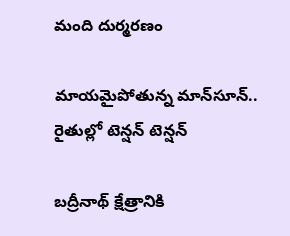మంది దుర్మరణం

మాయమైపోతున్న మాన్‌సూన్.. రైతుల్లో టెన్షన్ టెన్షన్

బద్రీనాథ్ క్షేత్రానికి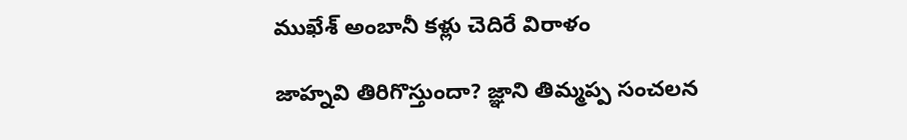ముఖేశ్ అంబానీ కళ్లు చెదిరే విరాళం

జాహ్నవి తిరిగొస్తుందా? జ్ఞాని తిమ్మప్ప సంచలన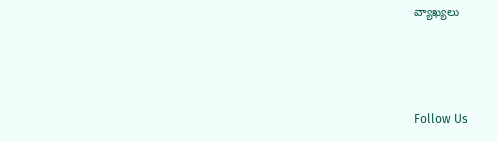వ్యాఖ్యలు



Follow Us